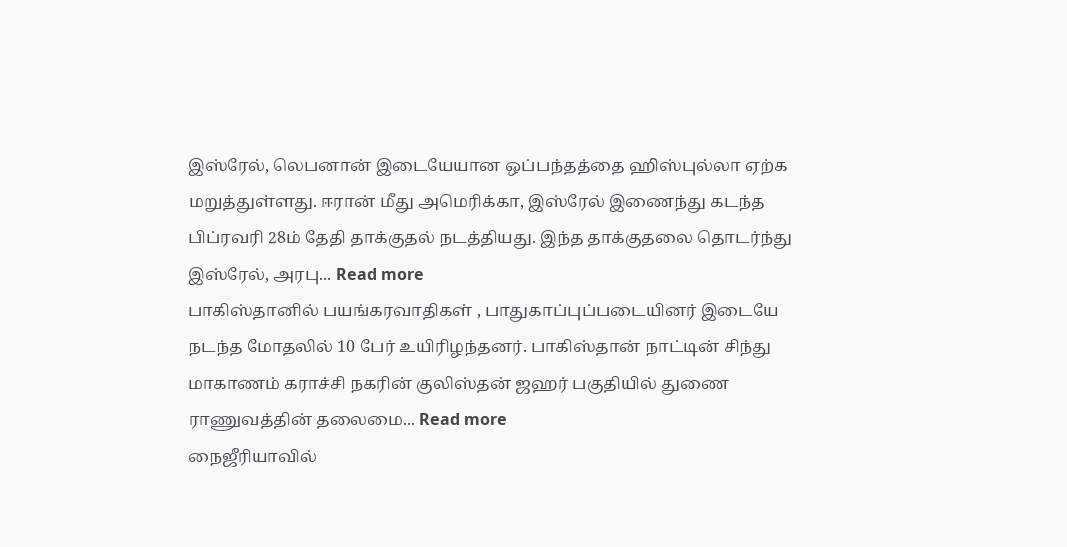இஸ்ரேல், லெபனான் இடையேயான ஒப்பந்தத்தை ஹிஸ்புல்லா ஏற்க மறுத்துள்ளது. ஈரான் மீது அமெரிக்கா, இஸ்ரேல் இணைந்து கடந்த பிப்ரவரி 28ம் தேதி தாக்குதல் நடத்தியது. இந்த தாக்குதலை தொடர்ந்து இஸ்ரேல், அரபு... Read more
பாகிஸ்தானில் பயங்கரவாதிகள் , பாதுகாப்புப்படையினர் இடையே நடந்த மோதலில் 10 பேர் உயிரிழந்தனர். பாகிஸ்தான் நாட்டின் சிந்து மாகாணம் கராச்சி நகரின் குலிஸ்தன் ஜஹர் பகுதியில் துணை ராணுவத்தின் தலைமை... Read more
நைஜீரியாவில்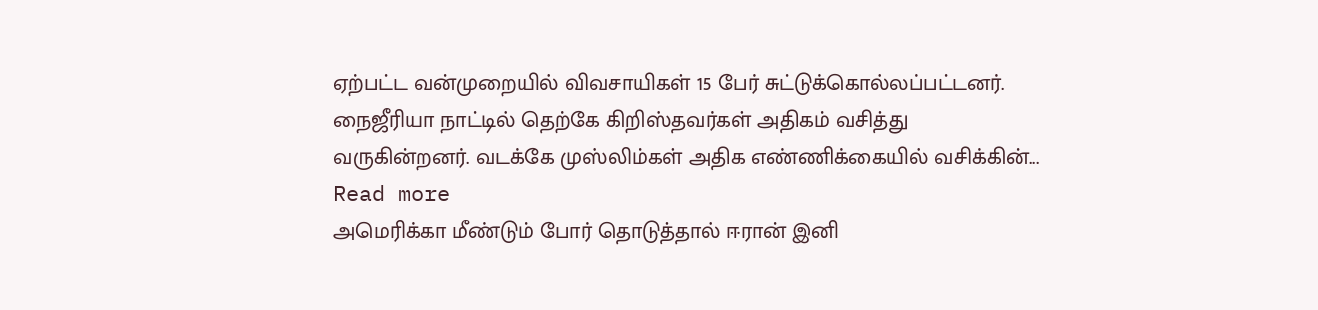ஏற்பட்ட வன்முறையில் விவசாயிகள் 15 பேர் சுட்டுக்கொல்லப்பட்டனர். நைஜீரியா நாட்டில் தெற்கே கிறிஸ்தவர்கள் அதிகம் வசித்து வருகின்றனர். வடக்கே முஸ்லிம்கள் அதிக எண்ணிக்கையில் வசிக்கின்... Read more
அமெரிக்கா மீண்டும் போர் தொடுத்தால் ஈரான் இனி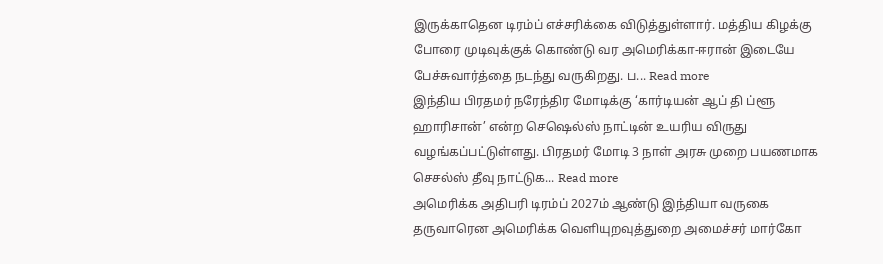இருக்காதென டிரம்ப் எச்சரிக்கை விடுத்துள்ளார். மத்திய கிழக்கு போரை முடிவுக்குக் கொண்டு வர அமெரிக்கா-ஈரான் இடையே பேச்சுவார்த்தை நடந்து வருகிறது. ப... Read more
இந்திய பிரதமர் நரேந்திர மோடிக்கு ‘கார்டியன் ஆப் தி ப்ளூ ஹாரிசான்’ என்ற செஷெல்ஸ் நாட்டின் உயரிய விருது வழங்கப்பட்டுள்ளது. பிரதமர் மோடி 3 நாள் அரசு முறை பயணமாக செசல்ஸ் தீவு நாட்டுக... Read more
அமெரிக்க அதிபரி டிரம்ப் 2027ம் ஆண்டு இந்தியா வருகை தருவாரென அமெரிக்க வெளியுறவுத்துறை அமைச்சர் மார்கோ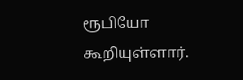ரூபியோ கூறியுள்ளார்.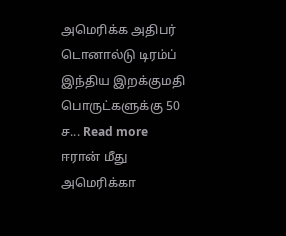அமெரிக்க அதிபர் டொனால்டு டிரம்ப் இந்திய இறக்குமதி பொருட்களுக்கு 50 ச... Read more
ஈரான் மீது அமெரிக்கா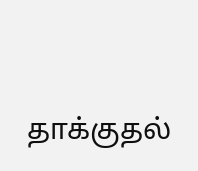தாக்குதல்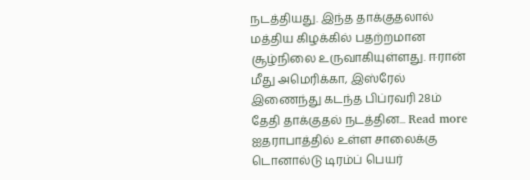நடத்தியது. இந்த தாக்குதலால் மத்திய கிழக்கில் பதற்றமான சூழ்நிலை உருவாகியுள்ளது. ஈரான் மீது அமெரிக்கா, இஸ்ரேல் இணைந்து கடந்த பிப்ரவரி 28ம் தேதி தாக்குதல் நடத்தின... Read more
ஐதராபாத்தில் உள்ள சாலைக்கு டொனால்டு டிரம்ப் பெயர்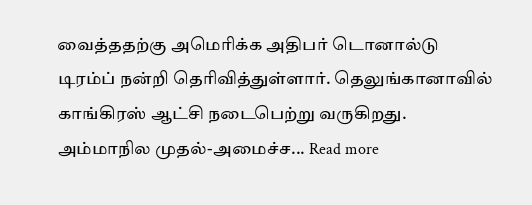வைத்ததற்கு அமெரிக்க அதிபர் டொனால்டு டிரம்ப் நன்றி தெரிவித்துள்ளார். தெலுங்கானாவில் காங்கிரஸ் ஆட்சி நடைபெற்று வருகிறது. அம்மாநில முதல்-அமைச்ச... Read more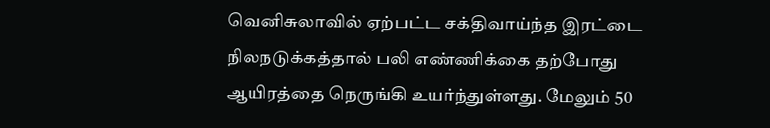வெனிசுலாவில் ஏற்பட்ட சக்திவாய்ந்த இரட்டை நிலநடுக்கத்தால் பலி எண்ணிக்கை தற்போது ஆயிரத்தை நெருங்கி உயர்ந்துள்ளது. மேலும் 50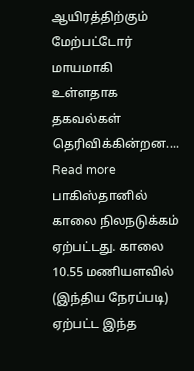ஆயிரத்திற்கும் மேற்பட்டோர் மாயமாகி உள்ளதாக தகவல்கள் தெரிவிக்கின்றன.... Read more
பாகிஸ்தானில் காலை நிலநடுக்கம் ஏற்பட்டது. காலை 10.55 மணியளவில் (இந்திய நேரப்படி) ஏற்பட்ட இந்த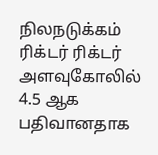நிலநடுக்கம் ரிக்டர் ரிக்டர் அளவுகோலில் 4.5 ஆக பதிவானதாக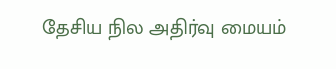தேசிய நில அதிர்வு மையம்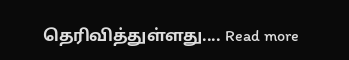தெரிவித்துள்ளது.... Read more